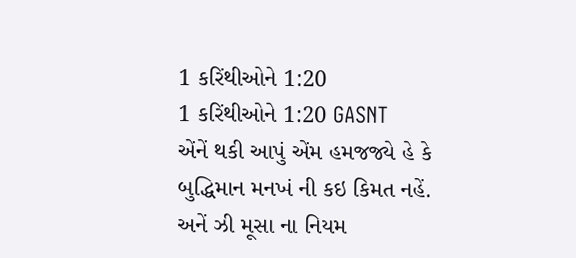1 કરિંથીઓને 1:20
1 કરિંથીઓને 1:20 GASNT
એંનેં થકી આપું એંમ હમજજ્યે હે કે બુદ્ધિમાન મનખં ની કઇ કિમત નહેં. અનેં ઝી મૂસા ના નિયમ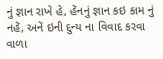નું જ્ઞાન રાખે હે, હેંનનું જ્ઞાન કઇ કામ નું નહેં, અનેં ઇની દુન્ય ના વિવાદ કરવા વાળા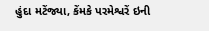હુંદા મટેંજ્યા, કેંમકે પરમેશ્વરેં ઇની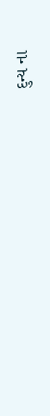દુન્ય ના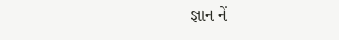જ્ઞાન નેં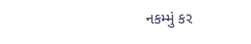નકમ્મું કર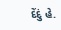દેંદું હે.